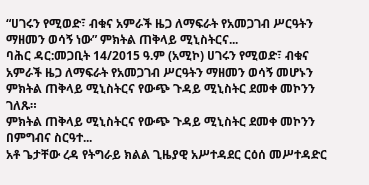“ሀገሩን የሚወድ፣ ብቁና አምራች ዜጋ ለማፍራት የአመጋገብ ሥርዓትን ማዘመን ወሳኝ ነው” ምክትል ጠቅላይ ሚኒስትርና...
ባሕር ዳር:መጋቢት 14/2015 ዓ.ም (አሚኮ) ሀገሩን የሚወድ፣ ብቁና አምራች ዜጋ ለማፍራት የአመጋገብ ሥርዓትን ማዘመን ወሳኝ መሆኑን ምክትል ጠቅላይ ሚኒስትርና የውጭ ጉዳይ ሚኒስትር ደመቀ መኮንን ገለጹ።
ምክትል ጠቅላይ ሚኒስትርና የውጭ ጉዳይ ሚኒስትር ደመቀ መኮንን በምግብና ስርዓተ...
አቶ ጌታቸው ረዳ የትግራይ ክልል ጊዜያዊ አሥተዳደር ርዕሰ መሥተዳድር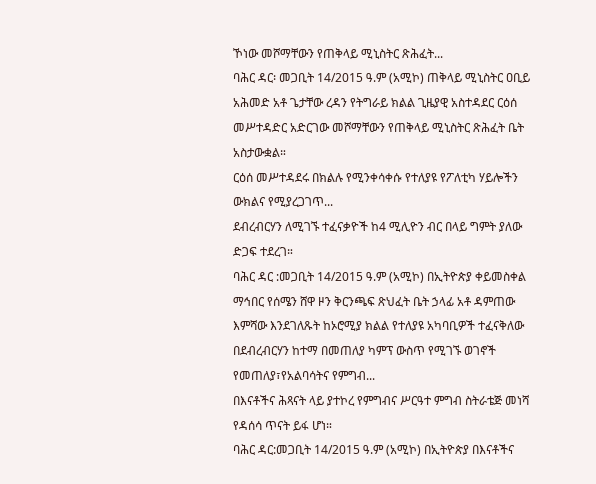ኾነው መሾማቸውን የጠቅላይ ሚኒስትር ጽሕፈት...
ባሕር ዳር፡ መጋቢት 14/2015 ዓ.ም (አሚኮ) ጠቅላይ ሚኒስትር ዐቢይ አሕመድ አቶ ጌታቸው ረዳን የትግራይ ክልል ጊዜያዊ አስተዳደር ርዕሰ መሥተዳድር አድርገው መሾማቸውን የጠቅላይ ሚኒስትር ጽሕፈት ቤት አስታውቋል።
ርዕሰ መሥተዳደሩ በክልሉ የሚንቀሳቀሱ የተለያዩ የፖለቲካ ሃይሎችን ውክልና የሚያረጋገጥ...
ደብረብርሃን ለሚገኙ ተፈናቃዮች ከ4 ሚሊዮን ብር በላይ ግምት ያለው ድጋፍ ተደረገ።
ባሕር ዳር :መጋቢት 14/2015 ዓ.ም (አሚኮ) በኢትዮጵያ ቀይመስቀል ማኅበር የሰሜን ሸዋ ዞን ቅርንጫፍ ጽህፈት ቤት ኃላፊ አቶ ዳምጠው እምሻው እንደገለጹት ከኦሮሚያ ክልል የተለያዩ አካባቢዎች ተፈናቅለው በደብረብርሃን ከተማ በመጠለያ ካምፕ ውስጥ የሚገኙ ወገኖች የመጠለያ፣የአልባሳትና የምግብ...
በእናቶችና ሕጻናት ላይ ያተኮረ የምግብና ሥርዓተ ምግብ ስትራቴጅ መነሻ የዳሰሳ ጥናት ይፋ ሆነ።
ባሕር ዳር:መጋቢት 14/2015 ዓ.ም (አሚኮ) በኢትዮጵያ በእናቶችና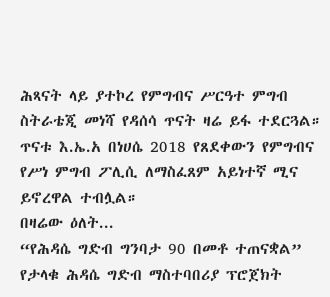ሕጻናት ላይ ያተኮረ የምግብና ሥርዓተ ምግብ ስትራቴጂ መነሻ የዳሰሳ ጥናት ዛሬ ይፋ ተደርጓል።
ጥናቱ እ.ኤ.አ በነሀሴ 2018 የጸደቀውን የምግብና የሥነ ምግብ ፖሊሲ ለማስፈጸም አይነተኛ ሚና ይኖረዋል ተብሏል።
በዛሬው ዕለት...
“የሕዳሴ ግድብ ግንባታ 90 በመቶ ተጠናቋል” የታላቁ ሕዳሴ ግድብ ማስተባበሪያ ፕሮጀክት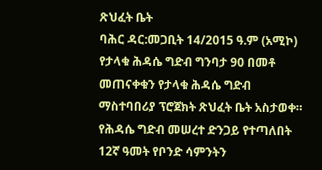ጽህፈት ቤት
ባሕር ዳር:መጋቢት 14/2015 ዓ.ም (አሚኮ) የታላቁ ሕዳሴ ግድብ ግንባታ 90 በመቶ መጠናቀቁን የታላቁ ሕዳሴ ግድብ ማስተባበሪያ ፕሮጀክት ጽህፈት ቤት አስታወቀ።
የሕዳሴ ግድብ መሠረተ ድንጋይ የተጣለበት 12ኛ ዓመት የቦንድ ሳምንትን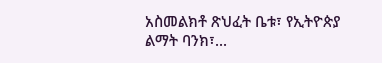አስመልክቶ ጽህፈት ቤቱ፣ የኢትዮጵያ ልማት ባንክ፣...